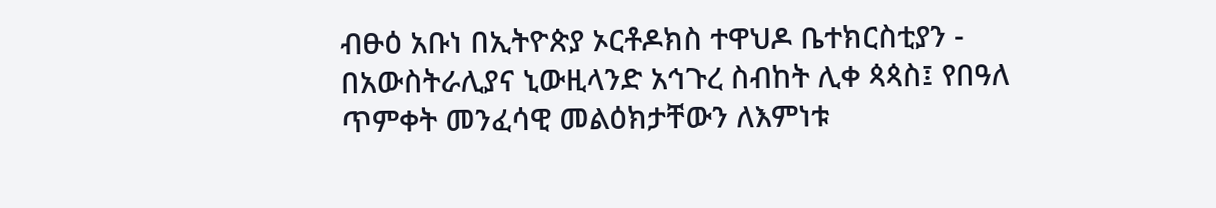ብፁዕ አቡነ በኢትዮጵያ ኦርቶዶክስ ተዋህዶ ቤተክርስቲያን - በአውስትራሊያና ኒውዚላንድ አኅጉረ ስብከት ሊቀ ጳጳስ፤ የበዓለ ጥምቀት መንፈሳዊ መልዕክታቸውን ለእምነቱ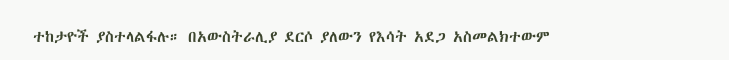ተከታዮች ያስተላልፋሉ። በአውስትራሊያ ደርሶ ያለውን የእሳት አደጋ አስመልክተውም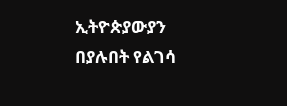ኢትዮጵያውያን በያሉበት የልገሳ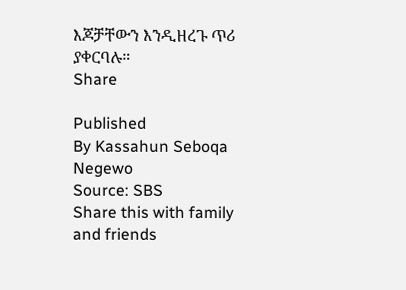እጆቻቸውን እንዲዘረጉ ጥሪ ያቀርባሉ።
Share

Published
By Kassahun Seboqa Negewo
Source: SBS
Share this with family and friends